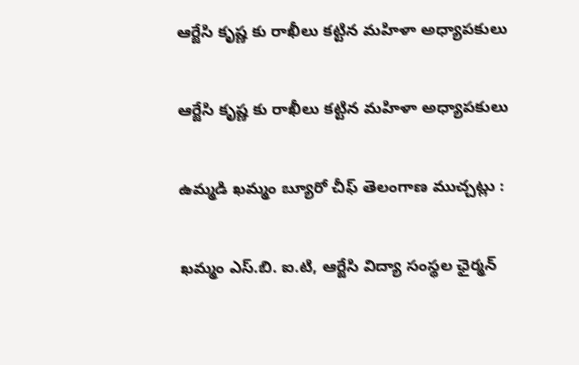ఆర్జేసి కృష్ణ కు రాఖీలు కట్టిన మహిళా అధ్యాపకులు

ఆర్జేసి కృష్ణ కు రాఖీలు కట్టిన మహిళా అధ్యాపకులు

ఉమ్మడి ఖమ్మం బ్యూరో చీఫ్ తెలంగాణ ముచ్చట్లు :

ఖమ్మం ఎస్.బి. ఐ.టి, ఆర్జేసి విద్యా సంస్థల ఛైర్మన్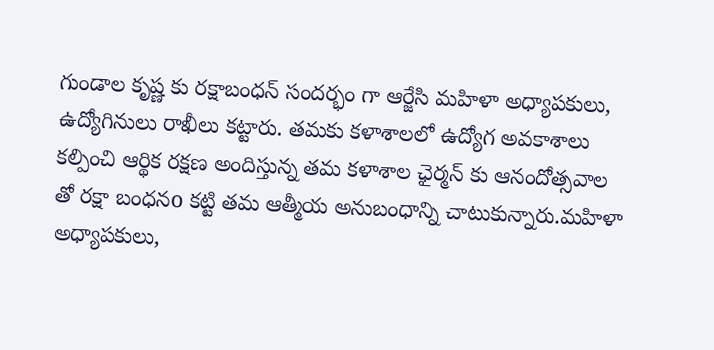గుండాల కృష్ణ కు రక్షాబంధన్ సందర్భం గా ఆర్జేసి మహిళా అధ్యాపకులు, ఉద్యోగినులు రాఖీలు కట్టారు. తమకు కళాశాలలో ఉద్యోగ అవకాశాలు కల్పించి ఆర్థిక రక్షణ అందిస్తున్న తమ కళాశాల ఛైర్మన్ కు ఆనందోత్సవాల తో రక్షా బంధనo కట్టి తమ ఆత్మీయ అనుబంధాన్ని చాటుకున్నారు.మహిళా అధ్యాపకులు,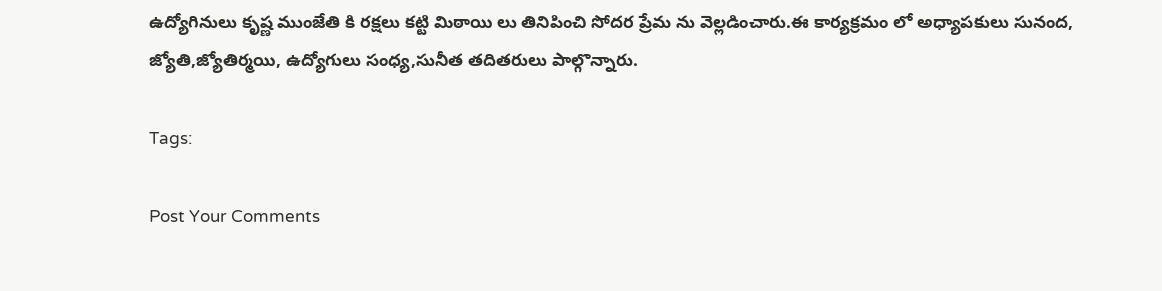ఉద్యోగినులు కృష్ణ ముంజేతి కి రక్షలు కట్టి మిఠాయి లు తినిపించి సోదర ప్రేమ ను వెల్లడించారు.ఈ కార్యక్రమం లో అధ్యాపకులు సునంద, జ్యోతి,జ్యోతిర్మయి, ఉద్యోగులు సంధ్య,సునీత తదితరులు పాల్గొన్నారు.

Tags:

Post Your Comments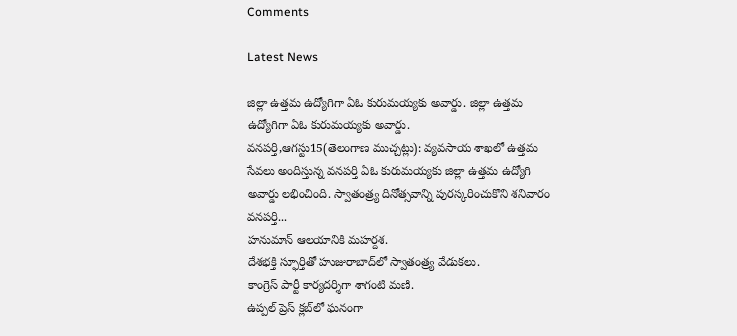Comments

Latest News

జిల్లా ఉత్తమ ఉద్యోగిగా ఏఓ కురుమయ్యకు అవార్డు. జిల్లా ఉత్తమ ఉద్యోగిగా ఏఓ కురుమయ్యకు అవార్డు.
వనపర్తి,ఆగస్టు15(తెలంగాణ ముచ్చట్లు): వ్యవసాయ శాఖలో ఉత్తమ సేవలు అందిస్తున్న వనపర్తి ఏఓ కురుమయ్యకు జిల్లా ఉత్తమ ఉద్యోగి అవార్డు లభించింది. స్వాతంత్ర్య దినోత్సవాన్ని పురస్కరించుకొని శనివారం వనపర్తి...
హనుమాన్ ఆలయానికి మహర్దశ.
దేశభక్తి స్ఫూర్తితో హుజురాబాద్‌లో స్వాతంత్ర్య వేడుకలు.
కాంగ్రెస్ పార్టీ కార్యదర్శిగా శాగంటి మణి.
ఉప్పల్ ప్రెస్ క్లబ్‌లో ఘనంగా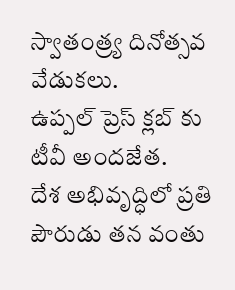స్వాతంత్ర్య దినోత్సవ వేడుకలు.
ఉప్పల్ ప్రెస్ క్లబ్‌ కు టీవీ అందజేత.
దేశ అభివృద్ధిలో ప్రతి పౌరుడు తన వంతు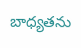బాధ్యతను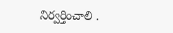నిర్వర్తించాలి .